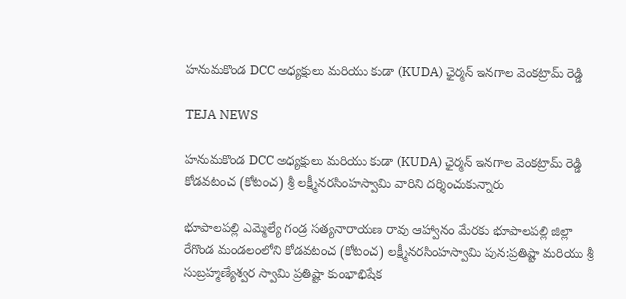హనుమకొండ DCC అధ్యక్షులు మరియు కుడా (KUDA) ఛైర్మన్ ఇనగాల వెంకట్రామ్ రెడ్డి

TEJA NEWS

హనుమకొండ DCC అధ్యక్షులు మరియు కుడా (KUDA) ఛైర్మన్ ఇనగాల వెంకట్రామ్ రెడ్డి కోడవటంచ (కోటంచ) శ్రీ లక్ష్మీనరసింహస్వామి వారిని దర్శించుకున్నారు

భూపాలపల్లి ఎమ్మెల్యే గండ్ర సత్యనారాయణ రావు ఆహ్వానం మేరకు భూపాలపల్లి జిల్లా రేగొండ మండలంలోని కోడవటంచ (కోటంచ) లక్ష్మీనరసింహస్వామి పున:ప్రతిష్టా మరియు శ్రీ సుబ్రహ్మణ్యేశ్వర స్వామి ప్రతిష్టా కుంభాభిషేక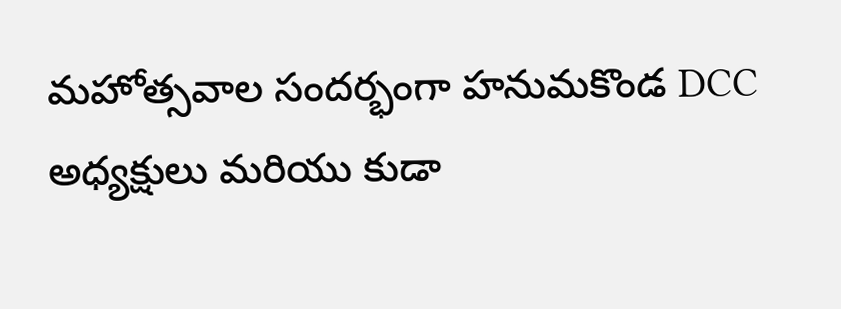మహోత్సవాల సందర్భంగా హనుమకొండ DCC అధ్యక్షులు మరియు కుడా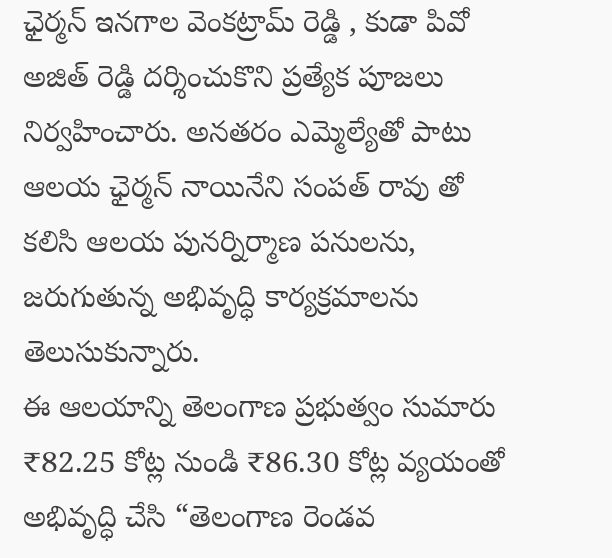ఛైర్మన్ ఇనగాల వెంకట్రామ్ రెడ్డి , కుడా పివో అజిత్ రెడ్డి దర్శించుకొని ప్రత్యేక పూజలు నిర్వహించారు. అనతరం ఎమ్మెల్యేతో పాటు ఆలయ ఛైర్మన్ నాయినేని సంపత్ రావు తో కలిసి ఆలయ పునర్నిర్మాణ పనులను, జరుగుతున్న అభివృద్ధి కార్యక్రమాలను తెలుసుకున్నారు.
ఈ ఆలయాన్ని తెలంగాణ ప్రభుత్వం సుమారు ₹82.25 కోట్ల నుండి ₹86.30 కోట్ల వ్యయంతో అభివృద్ధి చేసి “తెలంగాణ రెండవ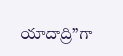యాదాద్రి”గా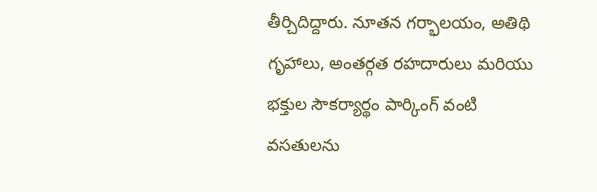తీర్చిదిద్దారు. నూతన గర్భాలయం, అతిథి గృహాలు, అంతర్గత రహదారులు మరియు భక్తుల సౌకర్యార్థం పార్కింగ్ వంటి వసతులను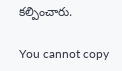కల్పించారు.

You cannot copy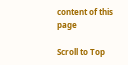content of this page

Scroll to Top